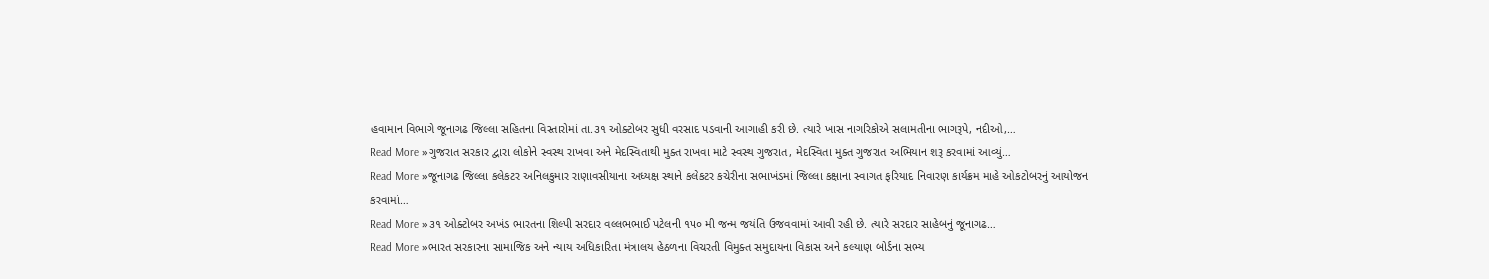હવામાન વિભાગે જૂનાગઢ જિલ્લા સહિતના વિસ્તારોમાં તા.૩૧ ઓક્ટોબર સુધી વરસાદ પડવાની આગાહી કરી છે. ત્યારે ખાસ નાગરિકોએ સલામતીના ભાગરૂપે, નદીઓ,…
Read More »ગુજરાત સરકાર દ્વારા લોકોને સ્વસ્થ રાખવા અને મેદસ્વિતાથી મુક્ત રાખવા માટે સ્વસ્થ ગુજરાત, મેદસ્વિતા મુક્ત ગુજરાત અભિયાન શરૂ કરવામાં આવ્યું…
Read More »જૂનાગઢ જિલ્લા કલેકટર અનિલકુમાર રાણાવસીયાના અધ્યક્ષ સ્થાને કલેકટર કચેરીના સભાખંડમાં જિલ્લા કક્ષાના સ્વાગત ફરિયાદ નિવારણ કાર્યક્રમ માહે ઓકટોબરનું આયોજન કરવામાં…
Read More »૩૧ ઓક્ટોબર અખંડ ભારતના શિલ્પી સરદાર વલ્લભભાઈ પટેલની ૧૫૦ મી જન્મ જયંતિ ઉજવવામાં આવી રહી છે. ત્યારે સરદાર સાહેબનું જૂનાગઢ…
Read More »ભારત સરકારના સામાજિક અને ન્યાય અધિકારિતા મંત્રાલય હેઠળના વિચરતી વિમુક્ત સમુદાયના વિકાસ અને કલ્યાણ બોર્ડના સભ્ય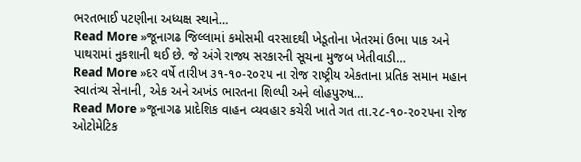ભરતભાઈ પટણીના અધ્યક્ષ સ્થાને…
Read More »જૂનાગઢ જિલ્લામાં કમોસમી વરસાદથી ખેડૂતોના ખેતરમાં ઉભા પાક અને પાથરામાં નુકશાની થઈ છે. જે અંગે રાજ્ય સરકારની સૂચના મુજબ ખેતીવાડી…
Read More »દર વર્ષે તારીખ ૩૧-૧૦-૨૦૨૫ ના રોજ રાષ્ટ્રીય એકતાના પ્રતિક સમાન મહાન સ્વાતંત્ર્ય સેનાની, એક અને અખંડ ભારતના શિલ્પી અને લોહપુરુષ…
Read More »જૂનાગઢ પ્રાદેશિક વાહન વ્યવહાર કચેરી ખાતે ગત તા.૨૮-૧૦-૨૦૨૫ના રોજ ઓટોમેટિક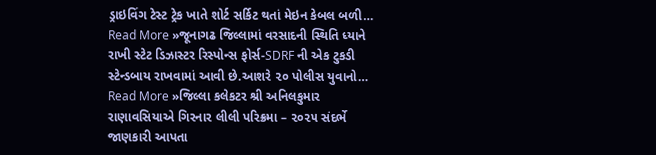ડ્રાઇવિંગ ટેસ્ટ ટ્રેક ખાતે શોર્ટ સર્કિટ થતાં મેઇન કેબલ બળી…
Read More »જૂનાગઢ જિલ્લામાં વરસાદની સ્થિતિ ધ્યાને રાખી સ્ટેટ ડિઝાસ્ટર રિસ્પોન્સ ફોર્સ-SDRF ની એક ટુકડી સ્ટેન્ડબાય રાખવામાં આવી છે.આશરે ૨૦ પોલીસ યુવાનો…
Read More »જિલ્લા કલેકટર શ્રી અનિલકુમાર રાણાવસિયાએ ગિરનાર લીલી પરિક્રમા – ૨૦૨૫ સંદર્ભે જાણકારી આપતા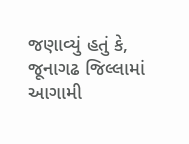જણાવ્યું હતું કે, જૂનાગઢ જિલ્લામાં આગામી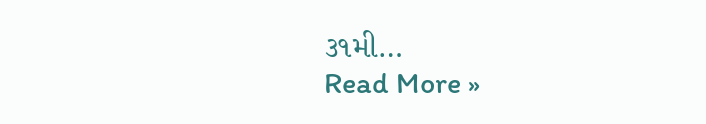૩૧મી…
Read More »